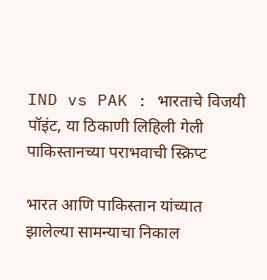IND vs PAK : भारताचे विजयी पॉइंट, या ठिकाणी लिहिली गेली पाकिस्तानच्या पराभवाची स्क्रिप्ट

भारत आणि पाकिस्तान यांच्यात झालेल्या सामन्याचा निकाल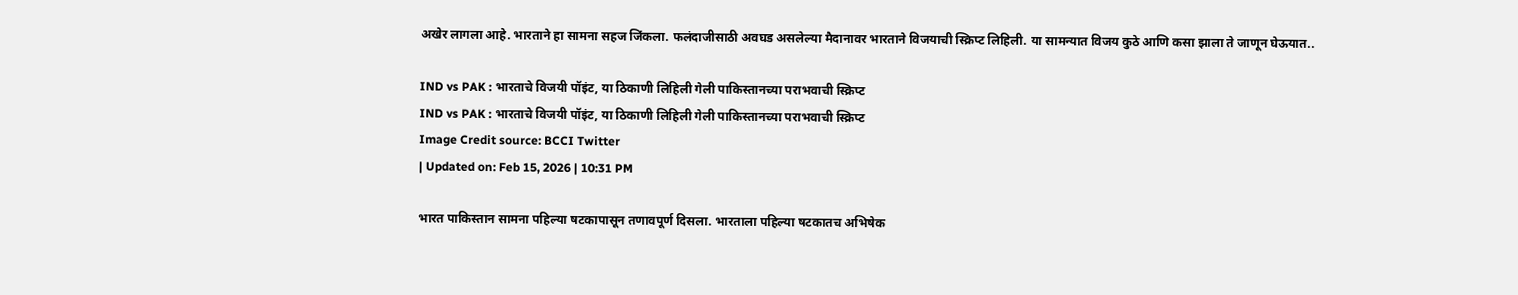अखेर लागला आहे. भारताने हा सामना सहज जिंकला. फलंदाजीसाठी अवघड असलेल्या मैदानावर भारताने विजयाची स्क्रिप्ट लिहिली. या सामन्यात विजय कुठे आणि कसा झाला ते जाणून घेऊयात..

IND vs PAK : भारताचे विजयी पॉइंट, या ठिकाणी लिहिली गेली पाकिस्तानच्या पराभवाची स्क्रिप्ट
IND vs PAK : भारताचे विजयी पॉइंट, या ठिकाणी लिहिली गेली पाकिस्तानच्या पराभवाची स्क्रिप्ट
Image Credit source: BCCI Twitter
| Updated on: Feb 15, 2026 | 10:31 PM

भारत पाकिस्तान सामना पहिल्या षटकापासून तणावपूर्ण दिसला. भारताला पहिल्या षटकातच अभिषेक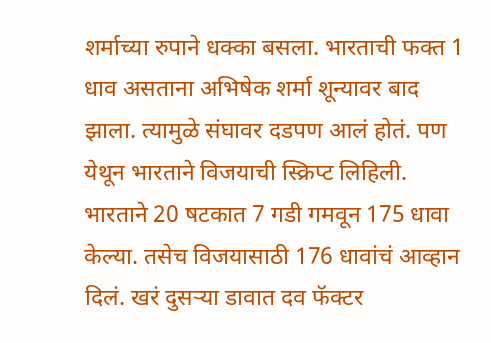शर्माच्या रुपाने धक्का बसला. भारताची फक्त 1 धाव असताना अभिषेक शर्मा शून्यावर बाद झाला. त्यामुळे संघावर दडपण आलं होतं. पण येथून भारताने विजयाची स्क्रिप्ट लिहिली. भारताने 20 षटकात 7 गडी गमवून 175 धावा केल्या. तसेच विजयासाठी 176 धावांचं आव्हान दिलं. खरं दुसऱ्या डावात दव फॅक्टर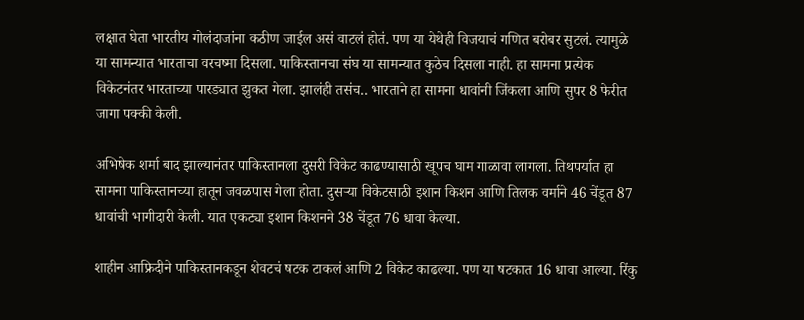लक्षात घेता भारतीय गोलंदाजांना कठीण जाईल असं वाटलं होतं. पण या येथेही विजयाचं गणित बरोबर सुटलं. त्यामुळे या सामन्यात भारताचा वरचष्मा दिसला. पाकिस्तानचा संघ या सामन्यात कुठेच दिसला नाही. हा सामना प्रत्येक विकेटनंतर भारताच्या पारड्यात झुकत गेला. झालंही तसंच.. भारताने हा सामना धावांनी जिंकला आणि सुपर 8 फेरीत जागा पक्की केली.

अभिषेक शर्मा बाद झाल्यानंतर पाकिस्तानला दुसरी विकेट काढण्यासाठी खूपच घाम गाळावा लागला. तिथपर्यात हा सामना पाकिस्तानच्या हातून जवळपास गेला होता. दुसऱ्या विकेटसाठी इशान किशन आणि तिलक वर्माने 46 चेंडूत 87 धावांची भागीदारी केली. यात एकट्या इशान किशनने 38 चेंडूत 76 धावा केल्या.

शाहीन आफ्रिदीने पाकिस्तानकडून शेवटचं षटक टाकलं आणि 2 विकेट काढल्या. पण या षटकात 16 धावा आल्या. रिंकु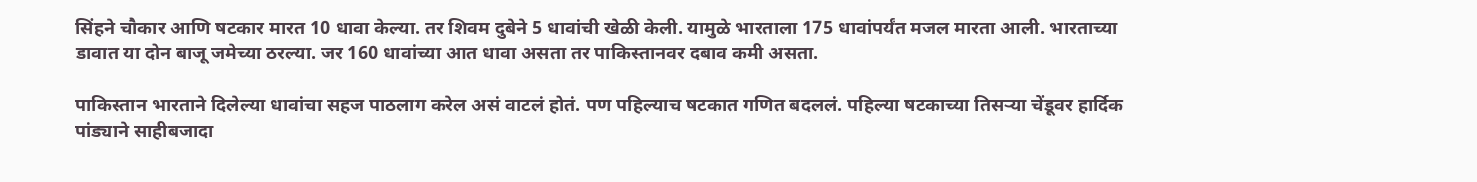सिंहने चौकार आणि षटकार मारत 10 धावा केल्या. तर शिवम दुबेने 5 धावांची खेळी केली. यामुळे भारताला 175 धावांपर्यंत मजल मारता आली. भारताच्या डावात या दोन बाजू जमेच्या ठरल्या. जर 160 धावांच्या आत धावा असता तर पाकिस्तानवर दबाव कमी असता.

पाकिस्तान भारताने दिलेल्या धावांचा सहज पाठलाग करेल असं वाटलं होतं. पण पहिल्याच षटकात गणित बदललं. पहिल्या षटकाच्या तिसऱ्या चेंडूवर हार्दिक पांड्याने साहीबजादा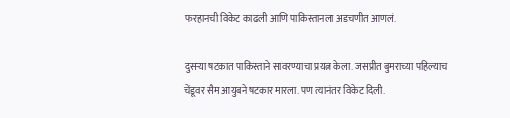फरहानची विकेट काढली आणि पाकिस्तानला अडचणीत आणलं.

दुसऱ्या षटकात पाकिस्ताने सावरण्याचा प्रयत्न केला. जसप्रीत बुमराच्या पहिल्याच चेंडूवर सैम आयुबने षटकार मारला. पण त्यानंतर विकेट दिली.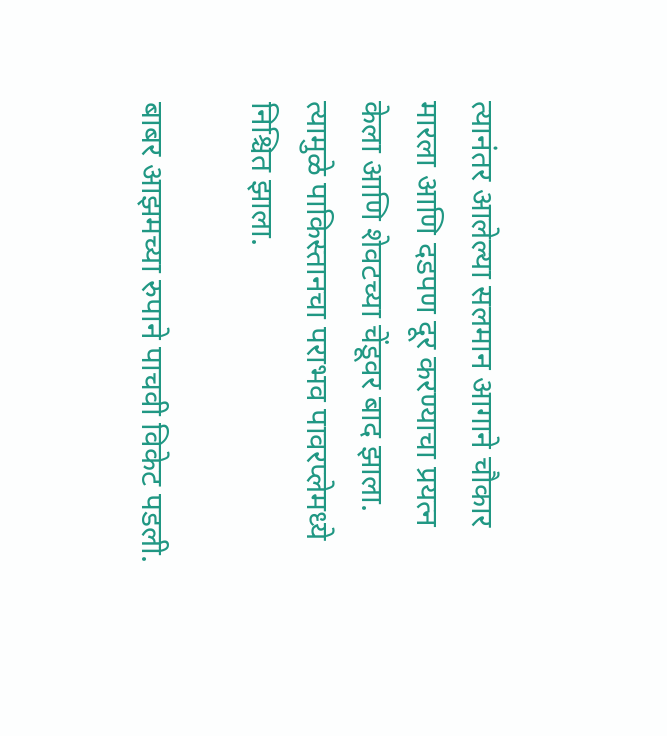त्यानंतर आलेल्या सलमान आगाने चौकार मारला आणि दडपण दूर करण्याचा प्रयत्न केला आणि शेवटच्या चेंडूवर बाद झाला. त्यामुळे पाकिस्तानचा पराभव पावरप्लेमध्ये निश्चित झाला.

बाबर आझमच्या रुपाने पाचवी विकेट पडली.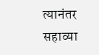त्यानंतर सहाव्या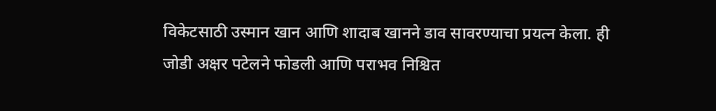विकेटसाठी उस्मान खान आणि शादाब खानने डाव सावरण्याचा प्रयत्न केला. ही जोडी अक्षर पटेलने फोडली आणि पराभव निश्चित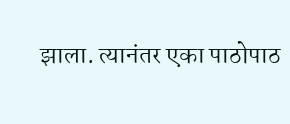झाला. त्यानंतर एका पाठोपाठ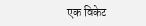एक विकेट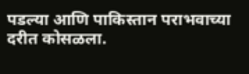पडल्या आणि पाकिस्तान पराभवाच्या दरीत कोसळला.